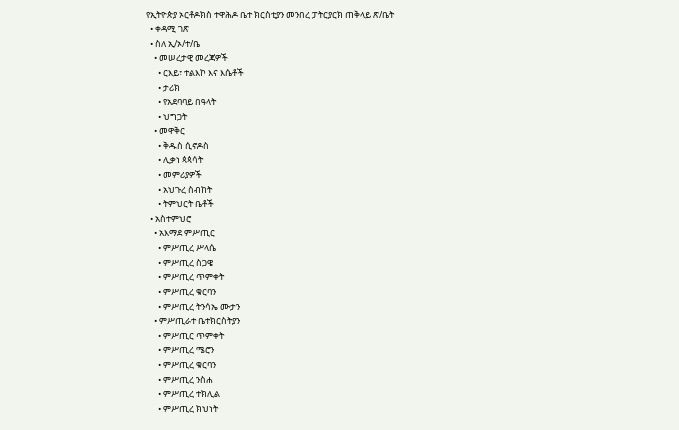የኢትዮጵያ ኦርቶዶክስ ተዋሕዶ ቤተ ክርስቲያን መንበረ ፓትርያርክ ጠቅላይ ጽ/ቤት
  • ቀዳሚ ገጽ
  • ስለ ኢ/ኦ/ተ/ቤ
    • መሠረታዊ መረጃዎች
      • ርእይ፣ ተልእኮ እና እሴቶች
      • ታሪክ
      • የአደባባይ በዓላት
      • ህግጋት
    • መዋቅር
      • ቅዱስ ሲኖዶስ
      • ሊቃነ ጳጳሳት
      • መምሪያዎች
      • አህጉረ ስብከት
      • ትምህርት ቤቶች
  • አስተምህሮ
    • አእማደ ምሥጢር
      • ምሥጢረ ሥላሴ
      • ምሥጢረ ስጋዌ
      • ምሥጢረ ጥምቀት
      • ምሥጢረ ቁርባን
      • ምሥጢረ ትንሳኤ ሙታን
    • ምሥጢራተ ቤተክርስትያን
      • ምሥጢር ጥምቀት
      • ምሥጢረ ሜሮን
      • ምሥጢረ ቁርባን
      • ምሥጢረ ንስሐ
      • ምሥጢረ ተክሊል
      • ምሥጢረ ክህነት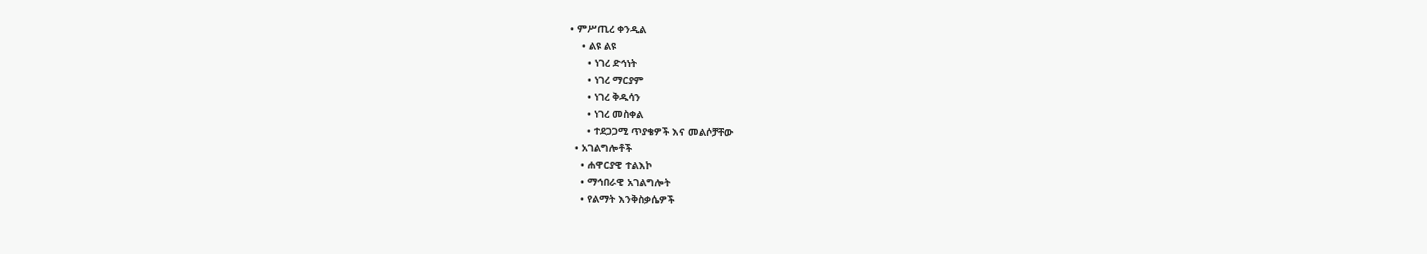• ምሥጢረ ቀንዲል
    • ልዩ ልዩ
      • ነገረ ድኅነት
      • ነገረ ማርያም
      • ነገረ ቅዱሳን
      • ነገረ መስቀል
      • ተደጋጋሚ ጥያቄዎች እና መልሶቻቸው
  • አገልግሎቶች
    • ሐዋርያዊ ተልእኮ
    • ማኅበራዊ አገልግሎት
    • የልማት እንቅስቃሴዎች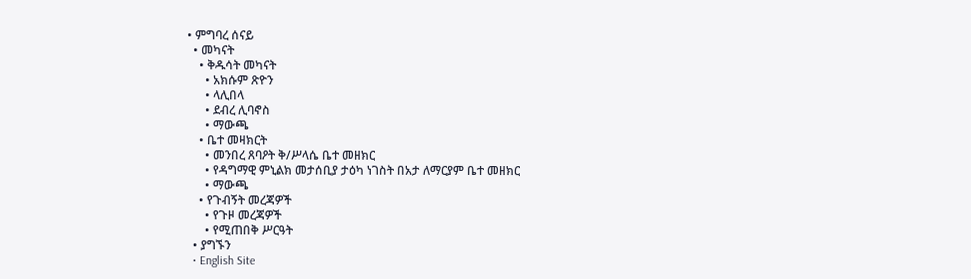• ምግባረ ሰናይ
  • መካናት
    • ቅዱሳት መካናት
      • አክሱም ጽዮን
      • ላሊበላ
      • ደብረ ሊባኖስ
      • ማውጫ
    • ቤተ መዛክርት
      • መንበረ ጸባዖት ቅ/ሥላሴ ቤተ መዘክር
      • የዳግማዊ ምኒልክ መታሰቢያ ታዕካ ነገስት በአታ ለማርያም ቤተ መዘክር
      • ማውጫ
    • የጉብኝት መረጃዎች
      • የጉዞ መረጃዎች
      • የሚጠበቅ ሥርዓት
  • ያግኙን
  • English Site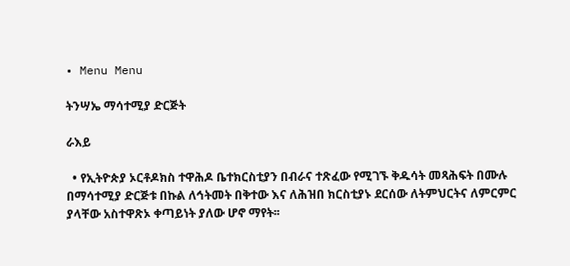• Menu Menu

ትንሣኤ ማሳተሚያ ድርጅት

ራእይ

  • የኢትዮጵያ ኦርቶዶክስ ተዋሕዶ ቤተክርስቲያን በብራና ተጽፈው የሚገኙ ቅዱሳት መጻሕፍት በሙሉ በማሳተሚያ ድርጅቱ በኩል ለኅትመት በቅተው እና ለሕዝበ ክርስቲያኑ ደርሰው ለትምህርትና ለምርምር ያላቸው አስተዋጽኦ ቀጣይነት ያለው ሆኖ ማየት፡፡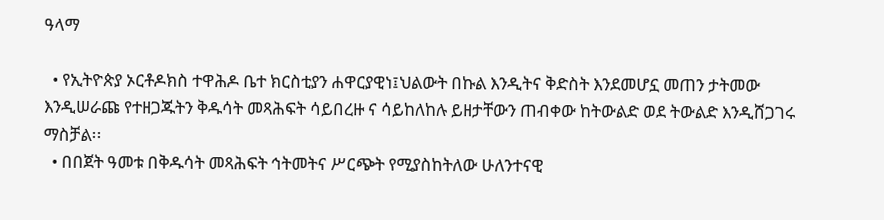ዓላማ

  • የኢትዮጵያ ኦርቶዶክስ ተዋሕዶ ቤተ ክርስቲያን ሐዋርያዊነ፤ህልውት በኩል እንዲትና ቅድስት እንደመሆኗ መጠን ታትመው እንዲሠራጩ የተዘጋጁትን ቅዱሳት መጻሕፍት ሳይበረዙ ና ሳይከለከሉ ይዘታቸውን ጠብቀው ከትውልድ ወደ ትውልድ እንዲሸጋገሩ ማስቻል፡፡
  • በበጀት ዓመቱ በቅዱሳት መጻሕፍት ኅትመትና ሥርጭት የሚያስከትለው ሁለንተናዊ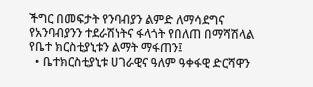ችግር በመፍታት የንባብያን ልምድ ለማሳደግና የአንባብያንን ተደራሽነትና ፋላጎት የበለጠ በማሻሽላል የቤተ ክርስቲያኒቱን ልማት ማፋጠን፤
  • ቤተክርስቲያኒቱ ሀገራዊና ዓለም ዓቀፋዊ ድርሻዋን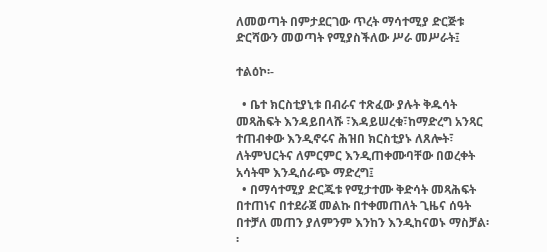ለመወጣት በምታደርገው ጥረት ማሳተሚያ ድርጅቱ ድርሻውን መወጣት የሚያስችለው ሥራ መሥራት፤

ተልዕኮ፡-

  • ቤተ ክርስቲያኒቱ በብራና ተጽፈው ያሉት ቅዱሳት መጻሕፍት እንዳይበላሹ ፣እዳይሠረቁ፣ከማድረግ አንጻር ተጠብቀው እንዲኖሩና ሕዝበ ክርስቲያኑ ለጸሎት፣ ለትምህርትና ለምርምር እንዲጠቀሙባቸው በወረቀት አሳትሞ እንዲሰራጭ ማድረግ፤
  • በማሳተሚያ ድርጁቱ የሚታተሙ ቅድሳት መጻሕፍት በተጠነና በተደራጀ መልኩ በተቀመጠለት ጊዜና ሰዓት በተቻለ መጠን ያለምንም እንከን እንዲከናወኑ ማስቻል፡፡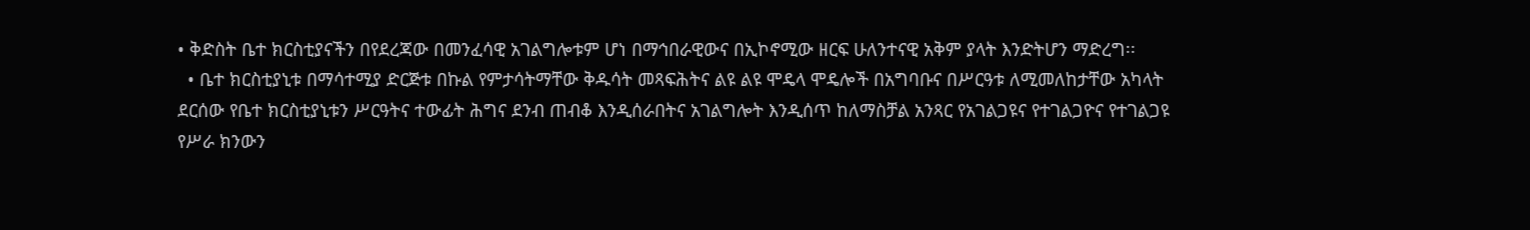• ቅድስት ቤተ ክርስቲያናችን በየደረጃው በመንፈሳዊ አገልግሎቱም ሆነ በማኅበራዊውና በኢኮኖሚው ዘርፍ ሁለንተናዊ አቅም ያላት እንድትሆን ማድረግ፡፡
  • ቤተ ክርስቲያኒቱ በማሳተሚያ ድርጅቱ በኩል የምታሳትማቸው ቅዱሳት መጻፍሕትና ልዩ ልዩ ሞዴላ ሞዴሎች በአግባቡና በሥርዓቱ ለሚመለከታቸው አካላት ደርሰው የቤተ ክርስቲያኒቱን ሥርዓትና ተውፊት ሕግና ደንብ ጠብቆ እንዲሰራበትና አገልግሎት እንዲሰጥ ከለማስቻል አንጻር የአገልጋዩና የተገልጋዮና የተገልጋዩ የሥራ ክንውን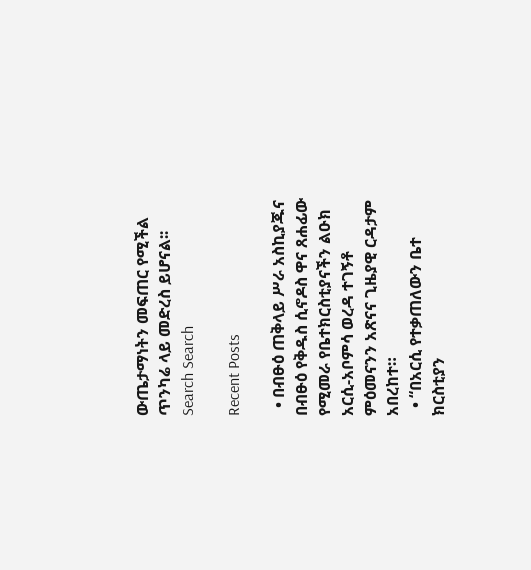ውጤታማነትን መፍጠር የሚችል ጥንካሬ ላይ መድረስ ይሆናል፡፡
Search Search

Recent Posts

  • በብፁዕ ጠቅላይ ሥራ አስኪያጁና በብፁዕ የቅዱስ ሲኖዶስ ዋና ጸሐፊው የሚመራ የቤተክርስቲያናችን ልዑክ አርሲ-አቦምሳ ወረዳ ተገኝቶ ምዕመናንን አጽናና ጊዜያዊ ርዳታም አበረከተ።
  • “በአርሲ የተቃጠለውን ቤተ ክርስቲያን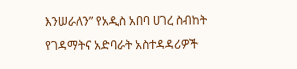እንሠራለን” የአዲስ አበባ ሀገረ ስብከት የገዳማትና አድባራት አስተዳዳሪዎች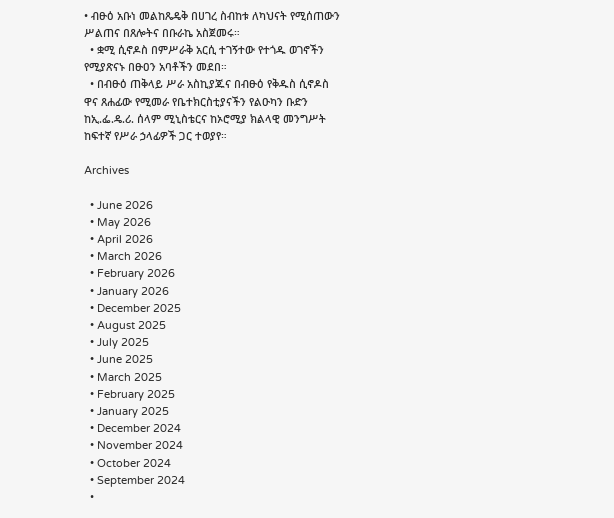• ብፁዕ አቡነ መልከጼዴቅ በሀገረ ስብከቱ ለካህናት የሚሰጠውን ሥልጠና በጸሎትና በቡራኬ አስጀመሩ።
  • ቋሚ ሲኖዶስ በምሥራቅ አርሲ ተገኝተው የተጎዱ ወገኖችን የሚያጽናኑ በፁዐን አባቶችን መደበ።
  • በብፁዕ ጠቅላይ ሥራ አስኪያጁና በብፁዕ የቅዱስ ሲኖዶስ ዋና ጸሐፊው የሚመራ የቤተክርስቲያናችን የልዑካን ቡድን ከኢ.ፌ.ዴ.ሪ. ሰላም ሚኒስቴርና ከኦሮሚያ ክልላዊ መንግሥት ከፍተኛ የሥራ ኃላፊዎች ጋር ተወያየ።

Archives

  • June 2026
  • May 2026
  • April 2026
  • March 2026
  • February 2026
  • January 2026
  • December 2025
  • August 2025
  • July 2025
  • June 2025
  • March 2025
  • February 2025
  • January 2025
  • December 2024
  • November 2024
  • October 2024
  • September 2024
  •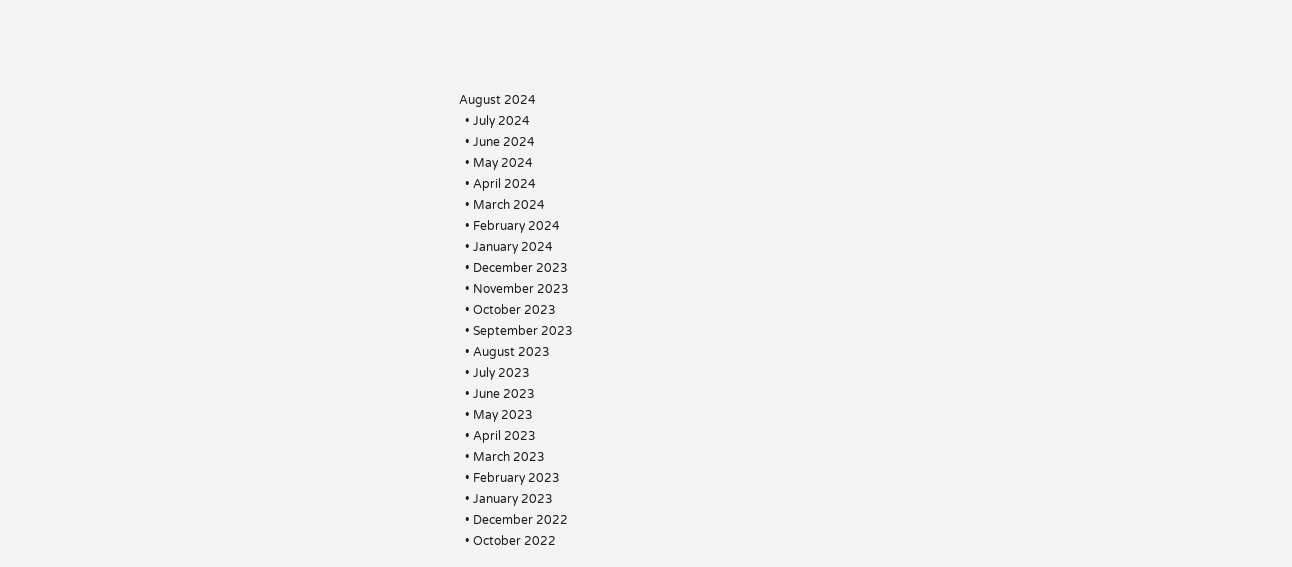August 2024
  • July 2024
  • June 2024
  • May 2024
  • April 2024
  • March 2024
  • February 2024
  • January 2024
  • December 2023
  • November 2023
  • October 2023
  • September 2023
  • August 2023
  • July 2023
  • June 2023
  • May 2023
  • April 2023
  • March 2023
  • February 2023
  • January 2023
  • December 2022
  • October 2022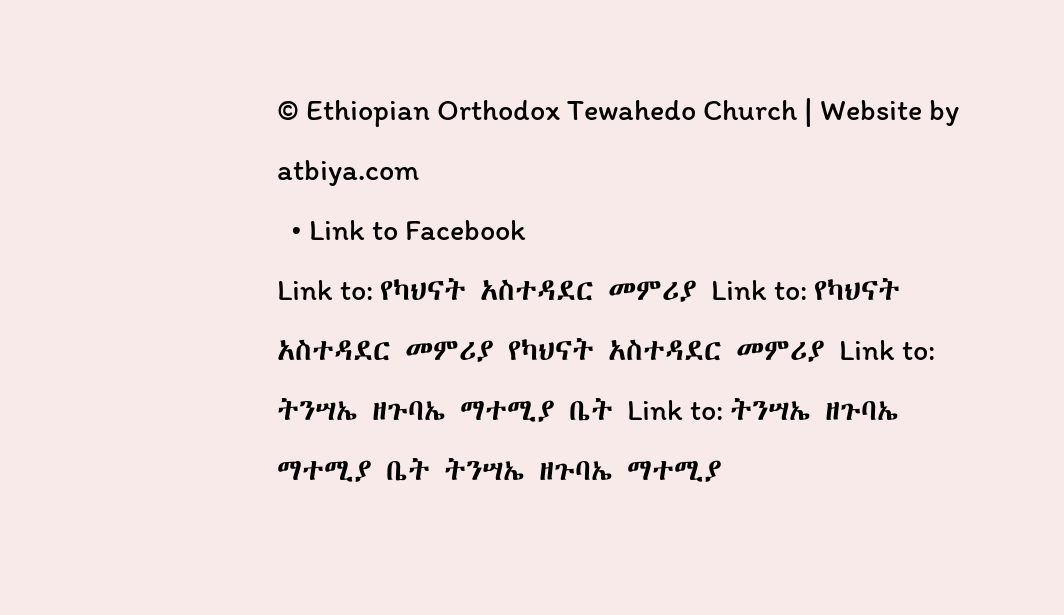© Ethiopian Orthodox Tewahedo Church | Website by atbiya.com
  • Link to Facebook
Link to: የካህናት አስተዳደር መምሪያ Link to: የካህናት አስተዳደር መምሪያ የካህናት አስተዳደር መምሪያ Link to: ትንሣኤ ዘጉባኤ ማተሚያ ቤት Link to: ትንሣኤ ዘጉባኤ ማተሚያ ቤት ትንሣኤ ዘጉባኤ ማተሚያ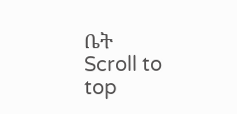ቤት
Scroll to top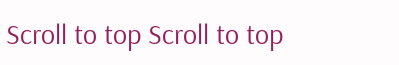Scroll to top Scroll to top